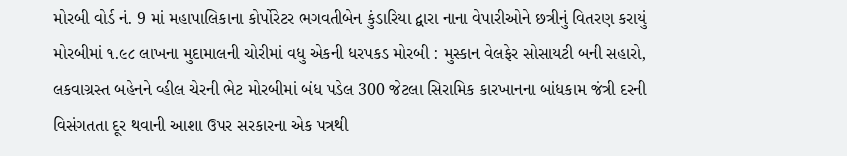મોરબી વોર્ડ નં. 9 માં મહાપાલિકાના કોર્પોરેટર ભગવતીબેન કુંડારિયા દ્વારા નાના વેપારીઓને છત્રીનું વિતરણ કરાયું મોરબીમાં ૧.૯૮ લાખના મુદામાલની ચોરીમાં વધુ એકની ધરપકડ મોરબી : મુસ્કાન વેલફેર સોસાયટી બની સહારો, લકવાગ્રસ્ત બહેનને વ્હીલ ચેરની ભેટ મોરબીમાં બંધ પડેલ 300 જેટલા સિરામિક કારખાનના બાંધકામ જંત્રી દરની વિસંગતતા દૂર થવાની આશા ઉપર સરકારના એક પત્રથી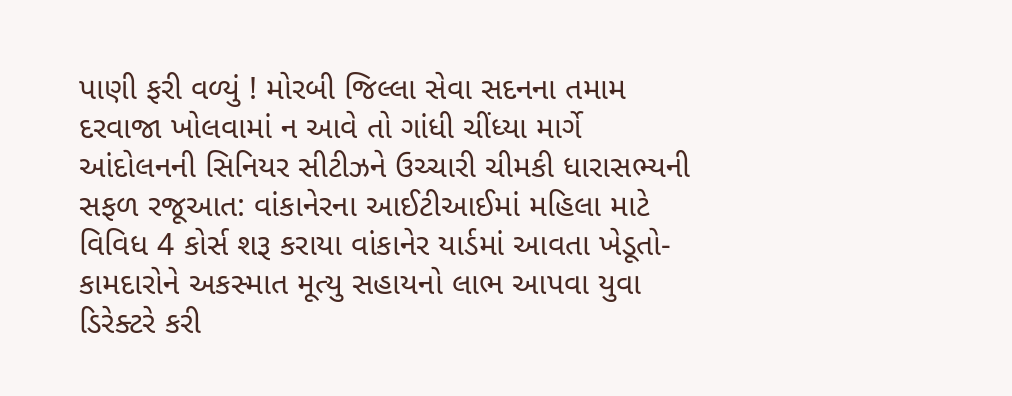પાણી ફરી વળ્યું ! મોરબી જિલ્લા સેવા સદનના તમામ દરવાજા ખોલવામાં ન આવે તો ગાંધી ચીંધ્યા માર્ગે આંદોલનની સિનિયર સીટીઝને ઉચ્ચારી ચીમકી ધારાસભ્યની સફળ રજૂઆત: વાંકાનેરના આઈટીઆઈમાં મહિલા માટે વિવિધ 4 કોર્સ શરૂ કરાયા વાંકાનેર યાર્ડમાં આવતા ખેડૂતો-કામદારોને અકસ્માત મૂત્યુ સહાયનો લાભ આપવા યુવા ડિરેક્ટરે કરી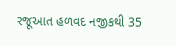રજૂઆત હળવદ નજીકથી 35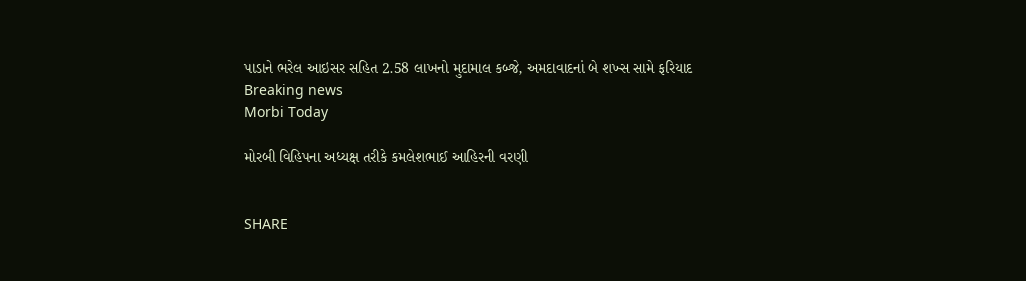પાડાને ભરેલ આઇસર સહિત 2.58 લાખનો મુદામાલ કબ્જે, અમદાવાદનાં બે શખ્સ સામે ફરિયાદ
Breaking news
Morbi Today

મોરબી વિહિપના અધ્યક્ષ તરીકે કમલેશભાઈ આહિરની વરણી


SHARE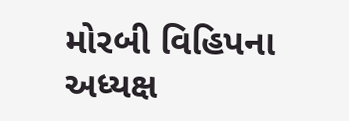મોરબી વિહિપના અધ્યક્ષ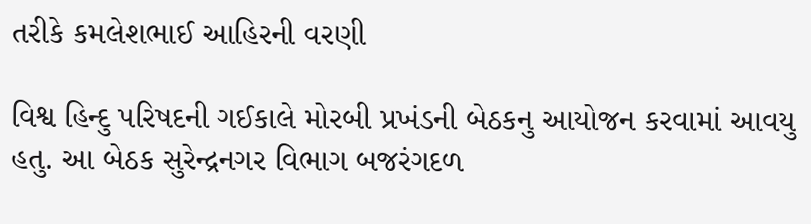તરીકે કમલેશભાઈ આહિરની વરણી

વિશ્વ હિન્દુ પરિષદની ગઈકાલે મોરબી પ્રખંડની બેઠકનુ આયોજન કરવામાં આવયુ હતુ. આ બેઠક સુરેન્દ્રનગર વિભાગ બજરંગદળ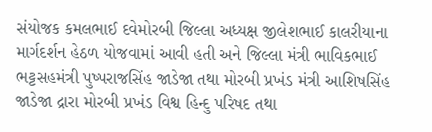સંયોજક કમલભાઈ દવેમોરબી જિલ્લા અધ્યક્ષ જીલેશભાઈ કાલરીયાના માર્ગદર્શન હેઠળ યોજવામાં આવી હતી અને જિલ્લા મંત્રી ભાવિકભાઈ ભટ્ટસહમંત્રી પુષ્પરાજસિંહ જાડેજા તથા મોરબી પ્રખંડ મંત્રી આશિષસિંહ જાડેજા દ્રારા મોરબી પ્રખંડ વિશ્વ હિન્દુ પરિષદ તથા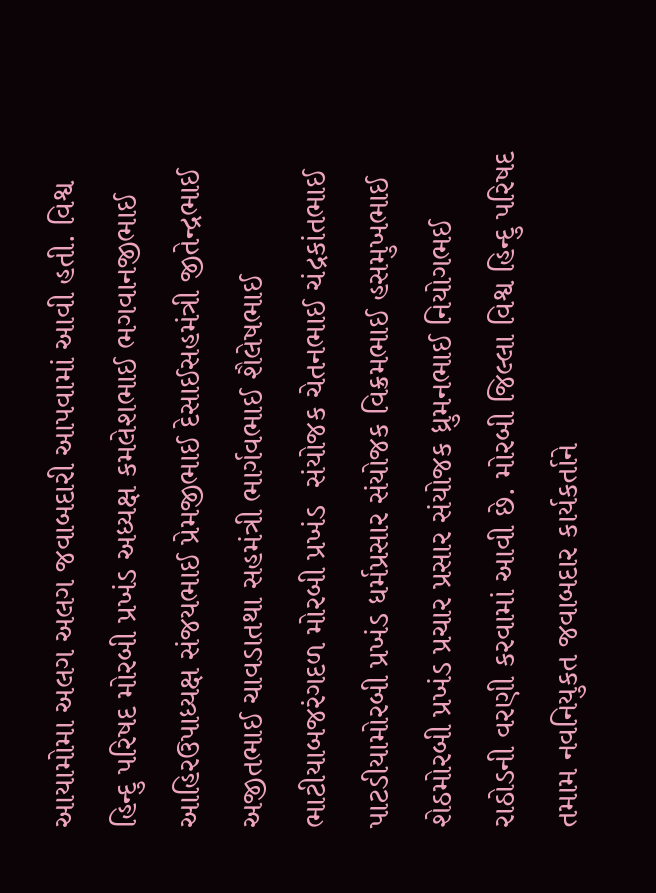આયામોમા અલગ અલગ જવાબદારી આપવામાં આવી હતી. વિશ્વ હિન્દુ પરિષદ મોરબી પ્રખંડ અધ્યક્ષ કમલેશભાઈ ભગવાનજીભાઈ આહિરઉપાધ્યક્ષ સંજયભાઈ પ્રેમજીભાઈ દેસાઈસહમંત્રી જીતેન્દ્રભાઈ અજીતભાઈ ચાવડાતથા સહમંત્રી ભાર્ગવભાઈ શૈલેષભાઈ ભાટીયાબજરંગદળ મોરબી પ્રખંડ  સંયોજક ચેતનભાઈ ચંદ્રકાંતભાઈ પાટડીયામોરબી પ્રખંડ ધર્મપ્રસાર સંયોજક વિક્રમભાઈ હસમુખભાઈ શેઠમોરબી પ્રખંડ પ્રચાર પ્રસાર સંયોજક ધ્રુમનભાઈ નિયોગભઈ રાઠોડની વરણી કરવામાં આવી છે. મોરબી જિલ્લા વિશ્વ હિન્દુ પરિષદ તમામ નવનિયુકત જવાબદાર કાર્યકર્તાને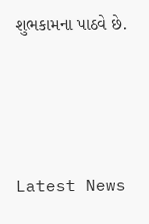શુભકામના પાઠવે છે.






Latest News